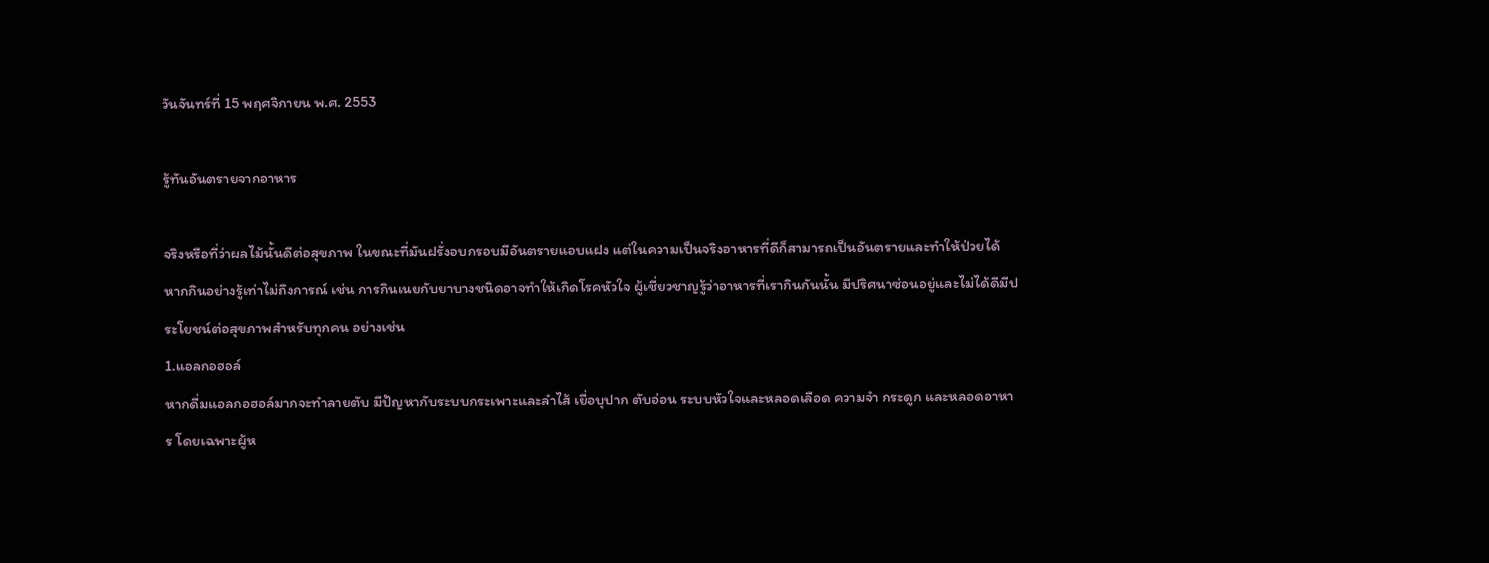วันจันทร์ที่ 15 พฤศจิกายน พ.ศ. 2553

รู้ทันอันตรายจากอาหาร

จริงหรือที่ว่าผลไม้นั้นดีต่อสุขภาพ ในขณะที่มันฝรั่งอบกรอบมีอันตรายแอบแฝง แต่ในความเป็นจริงอาหารที่ดีก็สามารถเป็นอันตรายและทำให้ป่วยได้ หากกินอย่างรู้เท่าไม่ถึงการณ์ เช่น การกินเนยกับยาบางชนิดอาจทำให้เกิดโรคหัวใจ ผู้เชี่ยวชาญรู้ว่าอาหารที่เรากินกันนั้น มีปริศนาซ่อนอยู่และไม่ได้ดีมีประโยชน์ต่อสุขภาพสำหรับทุกคน อย่างเช่น
1.แอลกอฮอล์
หากดื่มแอลกอฮอล์มากจะทำลายตับ มีปัญหากับระบบกระเพาะและลำไส้ เยื่อบุปาก ตับอ่อน ระบบหัวใจและหลอดเลือด ความจำ กระดูก และหลอดอาหาร โดยเฉพาะผู้ห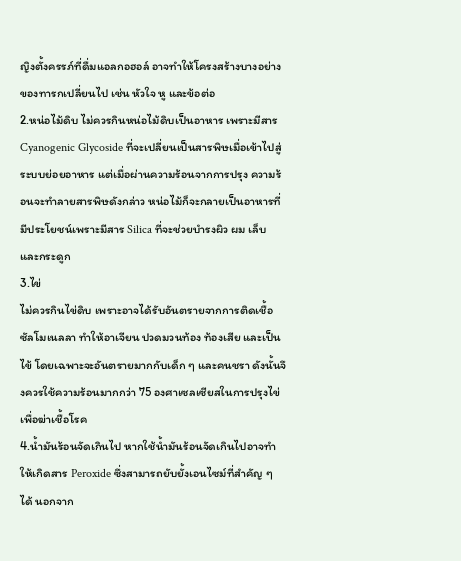ญิงตั้งครรภ์ที่ดื่มแอลกอฮอล์ อาจทำให้โครงสร้างบางอย่างของทารกเปลี่ยนไป เช่น หัวใจ หู และข้อต่อ
2.หน่อไม้ดิบ ไม่ควรกินหน่อไม้ดิบเป็นอาหาร เพราะมีสาร Cyanogenic Glycoside ที่จะเปลี่ยนเป็นสารพิษเมื่อเข้าไปสู่ระบบย่อยอาหาร แต่เมื่อผ่านความร้อนจากการปรุง ความร้อนจะทำลายสารพิษดังกล่าว หน่อไม้ก็จะกลายเป็นอาหารที่มีประโยชน์เพราะมีสาร Silica ที่จะช่วยบำรงผิว ผม เล็บ และกระดูก
3.ไข่
ไม่ควรกินไข่ดิบ เพราะอาจได้รับอันตรายจากการติดเชื้อซัลโมเนลลา ทำให้อาเจียน ปวดมวนท้อง ท้องเสีย และเป็นไข้ โดยเฉพาะจะอันตรายมากกับเด็ก ๆ และคนชรา ดังนั้นจึงควรใช้ความร้อนมากกว่า 75 องศาเซลเซียสในการปรุงไข่เพื่อฆ่าเชื้อโรค
4.น้ำมันร้อนจัดเกินไป หากใช้น้ำมันร้อนจัดเกินไปอาจทำให้เกิดสาร Peroxide ซึ่งสามารถยับยั้งเอนไซม์ที่สำคัญ ๆ ได้ นอกจาก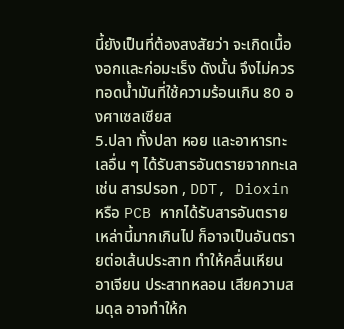นี้ยังเป็นที่ต้องสงสัยว่า จะเกิดเนื้องอกและก่อมะเร็ง ดังนั้น จึงไม่ควรทอดน้ำมันที่ใช้ความร้อนเกิน 80 องศาเซลเซียส
5.ปลา ทั้งปลา หอย และอาหารทะเลอื่น ๆ ได้รับสารอันตรายจากทะเล เช่น สารปรอท , DDT, Dioxin หรือ PCB หากได้รับสารอันตรายเหล่านี้มากเกินไป ก็อาจเป็นอันตรายต่อเส้นประสาท ทำให้คลื่นเหียน อาเจียน ประสาทหลอน เสียความสมดุล อาจทำให้ก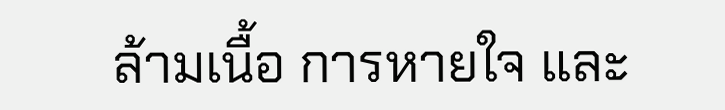ล้ามเนื้อ การหายใจ และ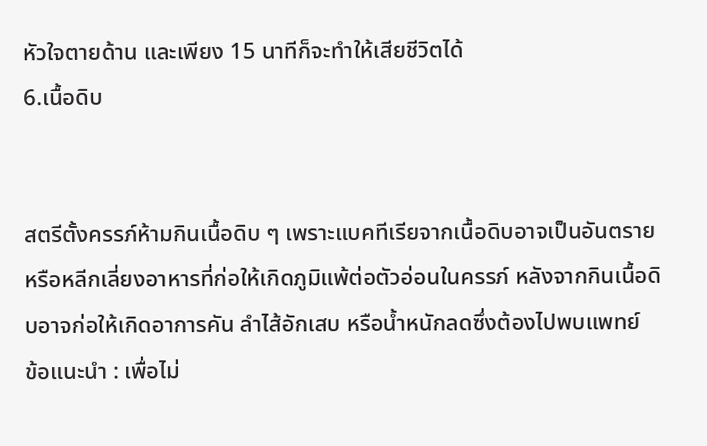หัวใจตายด้าน และเพียง 15 นาทีก็จะทำให้เสียชีวิตได้
6.เนื้อดิบ


สตรีตั้งครรภ์ห้ามกินเนื้อดิบ ๆ เพราะแบคทีเรียจากเนื้อดิบอาจเป็นอันตราย หรือหลีกเลี่ยงอาหารที่ก่อให้เกิดภูมิแพ้ต่อตัวอ่อนในครรภ์ หลังจากกินเนื้อดิบอาจก่อให้เกิดอาการคัน ลำไส้อักเสบ หรือน้ำหนักลดซึ่งต้องไปพบแพทย์
ข้อแนะนำ : เพื่อไม่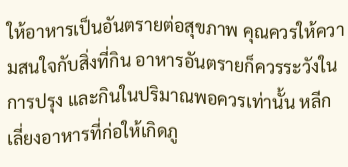ให้อาหารเป็นอันตรายต่อสุขภาพ คุณควรให้ความสนใจกับสิ่งที่กิน อาหารอันตรายก็ควรระวังในการปรุง และกินในปริมาณพอควรเท่านั้น หลีกเลี่ยงอาหารที่ก่อให้เกิดภู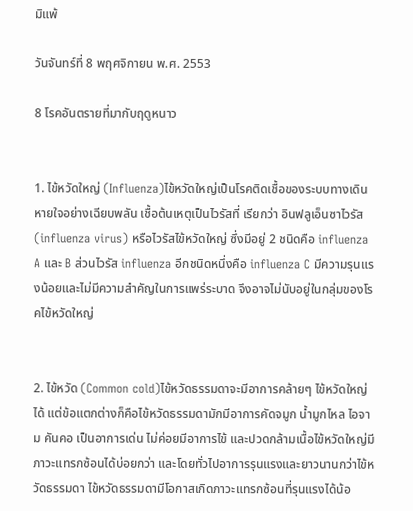มิแพ้

วันจันทร์ที่ 8 พฤศจิกายน พ.ศ. 2553

8 โรคอันตรายที่มากับฤดูหนาว


1. ไข้หวัดใหญ่ (Influenza)ไข้หวัดใหญ่เป็นโรคติดเชื้อของระบบทางเดินหายใจอย่างเฉียบพลัน เชื้อต้นเหตุเป็นไวรัสที่ เรียกว่า อินฟลูเอ็นซาไวรัส (influenza virus) หรือไวรัสไข้หวัดใหญ่ ซึ่งมีอยู่ 2 ชนิดคือ influenza A และ B ส่วนไวรัส influenza อีกชนิดหนึ่งคือ influenza C มีความรุนแรงน้อยและไม่มีความสำคัญในการแพร่ระบาด จึงอาจไม่นับอยู่ในกลุ่มของโรคไข้หวัดใหญ่


2. ไข้หวัด (Common cold)ไข้หวัดธรรมดาจะมีอาการคล้ายๆ ไข้หวัดใหญ่ได้ แต่ข้อแตกต่างก็คือไข้หวัดธรรมดามักมีอาการคัดจมูก น้ำมูกไหล ไอจาม คันคอ เป็นอาการเด่น ไม่ค่อยมีอาการไข้ และปวดกล้ามเนื้อไข้หวัดใหญ่มีภาวะแทรกซ้อนได้บ่อยกว่า และโดยทั่วไปอาการรุนแรงและยาวนานกว่าไข้หวัดธรรมดา ไข้หวัดธรรมดามีโอกาสเกิดภาวะแทรกซ้อนที่รุนแรงได้น้อ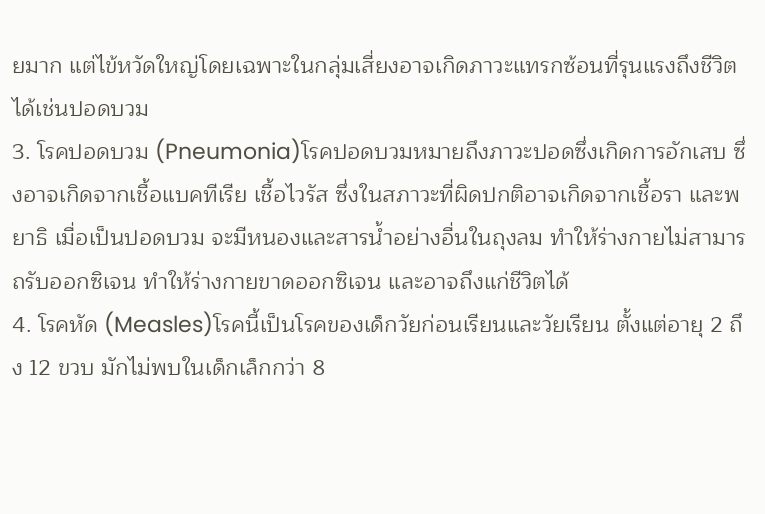ยมาก แต่ไข้หวัดใหญ่โดยเฉพาะในกลุ่มเสี่ยงอาจเกิดภาวะแทรกซ้อนที่รุนแรงถึงชีวิตได้เช่นปอดบวม
3. โรคปอดบวม (Pneumonia)โรคปอดบวมหมายถึงภาวะปอดซึ่งเกิดการอักเสบ ซึ่งอาจเกิดจากเชื้อแบคทีเรีย เชื้อไวรัส ซึ่งในสภาวะที่ผิดปกติอาจเกิดจากเชื้อรา และพยาธิ เมื่อเป็นปอดบวม จะมีหนองและสารน้ำอย่างอื่นในถุงลม ทำให้ร่างกายไม่สามารถรับออกซิเจน ทำให้ร่างกายขาดออกซิเจน และอาจถึงแก่ชีวิตได้
4. โรคหัด (Measles)โรคนี้เป็นโรคของเด็กวัยก่อนเรียนและวัยเรียน ตั้งแต่อายุ 2 ถึง 12 ขวบ มักไม่พบในเด็กเล็กกว่า 8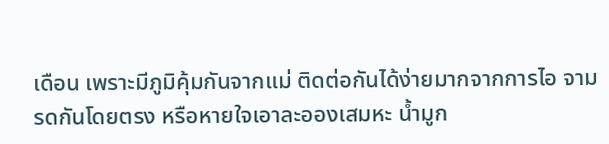เดือน เพราะมีภูมิคุ้มกันจากแม่ ติดต่อกันได้ง่ายมากจากการไอ จามรดกันโดยตรง หรือหายใจเอาละอองเสมหะ น้ำมูก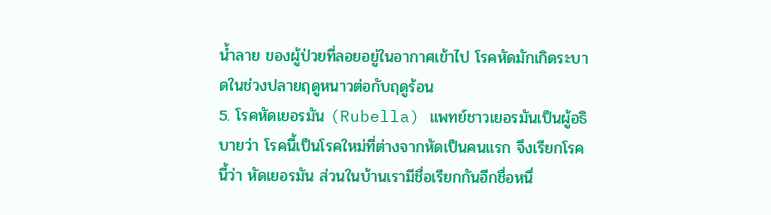น้ำลาย ของผู้ป่วยที่ลอยอยู่ในอากาศเข้าไป โรคหัดมักเกิดระบาดในช่วงปลายฤดูหนาวต่อกับฤดูร้อน
5. โรคหัดเยอรมัน (Rubella) แพทย์ชาวเยอรมันเป็นผู้อธิบายว่า โรคนี้เป็นโรคใหม่ที่ต่างจากหัดเป็นคนแรก จึงเรียกโรคนี้ว่า หัดเยอรมัน ส่วนในบ้านเรามีชื่อเรียกกันอีกชื่อหนึ่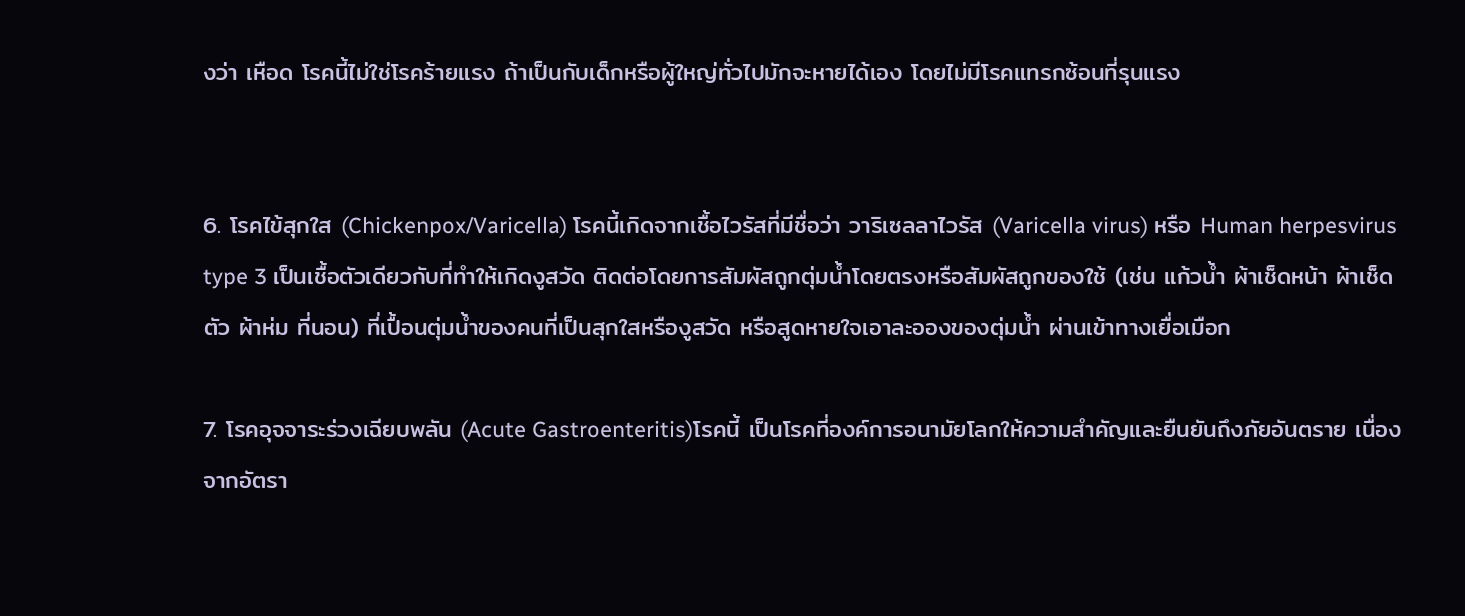งว่า เหือด โรคนี้ไม่ใช่โรคร้ายแรง ถ้าเป็นกับเด็กหรือผู้ใหญ่ทั่วไปมักจะหายได้เอง โดยไม่มีโรคแทรกซ้อนที่รุนแรง


6. โรคไข้สุกใส (Chickenpox/Varicella) โรคนี้เกิดจากเชื้อไวรัสที่มีชื่อว่า วาริเซลลาไวรัส (Varicella virus) หรือ Human herpesvirus type 3 เป็นเชื้อตัวเดียวกับที่ทำให้เกิดงูสวัด ติดต่อโดยการสัมผัสถูกตุ่มน้ำโดยตรงหรือสัมผัสถูกของใช้ (เช่น แก้วน้ำ ผ้าเช็ดหน้า ผ้าเช็ดตัว ผ้าห่ม ที่นอน) ที่เปื้อนตุ่มน้ำของคนที่เป็นสุกใสหรืองูสวัด หรือสูดหายใจเอาละอองของตุ่มน้ำ ผ่านเข้าทางเยื่อเมือก

7. โรคอุจจาระร่วงเฉียบพลัน (Acute Gastroenteritis)โรคนี้ เป็นโรคที่องค์การอนามัยโลกให้ความสำคัญและยืนยันถึงภัยอันตราย เนื่องจากอัตรา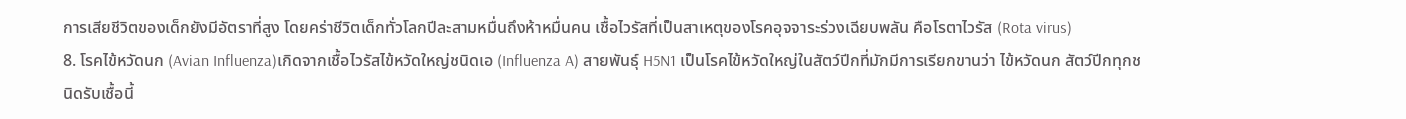การเสียชีวิตของเด็กยังมีอัตราที่สูง โดยคร่าชีวิตเด็กทั่วโลกปีละสามหมื่นถึงห้าหมื่นคน เชื้อไวรัสที่เป็นสาเหตุของโรคอุจจาระร่วงเฉียบพลัน คือโรตาไวรัส (Rota virus)
8. โรคไข้หวัดนก (Avian Influenza)เกิดจากเชื้อไวรัสไข้หวัดใหญ่ชนิดเอ (Influenza A) สายพันธุ์ H5N1 เป็นโรคไข้หวัดใหญ่ในสัตว์ปีกที่มักมีการเรียกขานว่า ไข้หวัดนก สัตว์ปีกทุกชนิดรับเชื้อนี้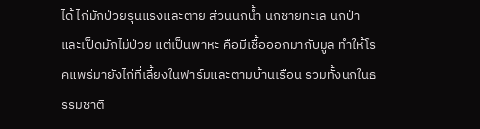ได้ ไก่มักป่วยรุนแรงและตาย ส่วนนกน้ำ นกชายทะเล นกป่า และเป็ดมักไม่ป่วย แต่เป็นพาหะ คือมีเชื้อออกมากับมูล ทำให้โรคแพร่มายังไก่ที่เลี้ยงในฟาร์มและตามบ้านเรือน รวมทั้งนกในธรรมชาติ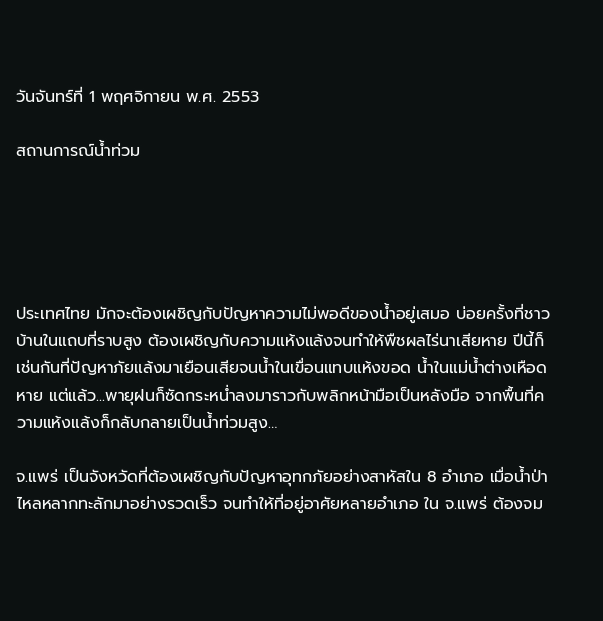วันจันทร์ที่ 1 พฤศจิกายน พ.ศ. 2553

สถานการณ์น้ำท่วม





ประเทศไทย มักจะต้องเผชิญกับปัญหาความไม่พอดีของน้ำอยู่เสมอ บ่อยครั้งที่ชาวบ้านในแถบที่ราบสูง ต้องเผชิญกับความแห้งแล้งจนทำให้พืชผลไร่นาเสียหาย ปีนี้ก็เช่นกันที่ปัญหาภัยแล้งมาเยือนเสียจนน้ำในเขื่อนแทบแห้งขอด น้ำในแม่น้ำต่างเหือดหาย แต่แล้ว...พายุฝนก็ซัดกระหน่ำลงมาราวกับพลิกหน้ามือเป็นหลังมือ จากพื้นที่ความแห้งแล้งก็กลับกลายเป็นน้ำท่วมสูง…

จ.แพร่ เป็นจังหวัดที่ต้องเผชิญกับปัญหาอุทกภัยอย่างสาหัสใน 8 อำเภอ เมื่อน้ำป่าไหลหลากทะลักมาอย่างรวดเร็ว จนทำให้ที่อยู่อาศัยหลายอำเภอ ใน จ.แพร่ ต้องจม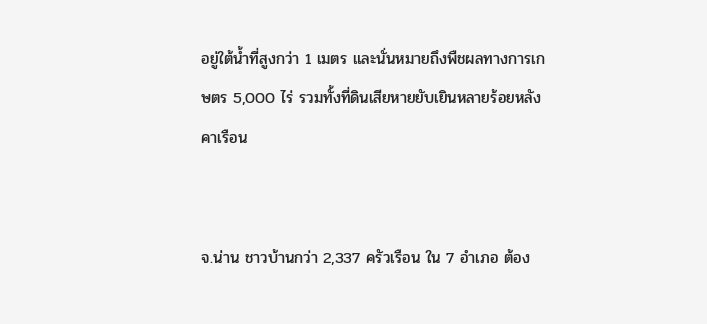อยู่ใต้น้ำที่สูงกว่า 1 เมตร และนั่นหมายถึงพืชผลทางการเกษตร 5,000 ไร่ รวมทั้งที่ดินเสียหายยับเยินหลายร้อยหลังคาเรือน


จ.น่าน ชาวบ้านกว่า 2,337 ครัวเรือน ใน 7 อำเภอ ต้อง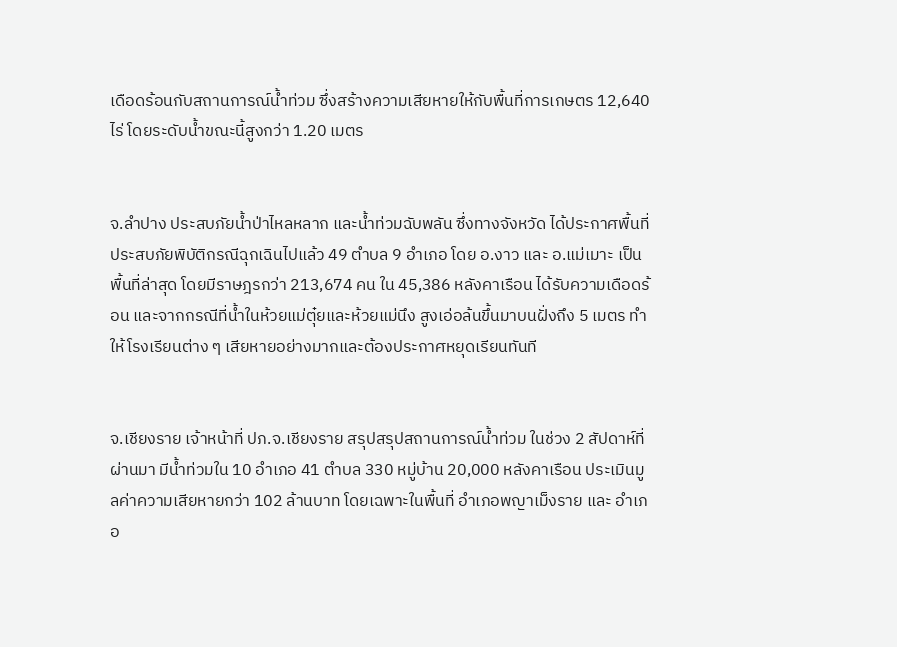เดือดร้อนกับสถานการณ์น้ำท่วม ซึ่งสร้างความเสียหายให้กับพื้นที่การเกษตร 12,640 ไร่ โดยระดับน้ำขณะนี้สูงกว่า 1.20 เมตร


จ.ลำปาง ประสบภัยน้ำป่าไหลหลาก และน้ำท่วมฉับพลัน ซึ่งทางจังหวัด ได้ประกาศพื้นที่ประสบภัยพิบัติกรณีฉุกเฉินไปแล้ว 49 ตำบล 9 อำเภอ โดย อ.งาว และ อ.แม่เมาะ เป็นพื้นที่ล่าสุด โดยมีราษฎรกว่า 213,674 คน ใน 45,386 หลังคาเรือน ได้รับความเดือดร้อน และจากกรณีที่น้ำในห้วยแม่ตุ๋ยและห้วยแม่นึง สูงเอ่อล้นขึ้นมาบนฝั่งถึง 5 เมตร ทำให้โรงเรียนต่าง ๆ เสียหายอย่างมากและต้องประกาศหยุดเรียนทันที


จ.เชียงราย เจ้าหน้าที่ ปภ.จ.เชียงราย สรุปสรุปสถานการณ์น้ำท่วม ในช่วง 2 สัปดาห์ที่ผ่านมา มีน้ำท่วมใน 10 อำเภอ 41 ตำบล 330 หมู่บ้าน 20,000 หลังคาเรือน ประเมินมูลค่าความเสียหายกว่า 102 ล้านบาท โดยเฉพาะในพื้นที่ อำเภอพญาเม็งราย และ อำเภอ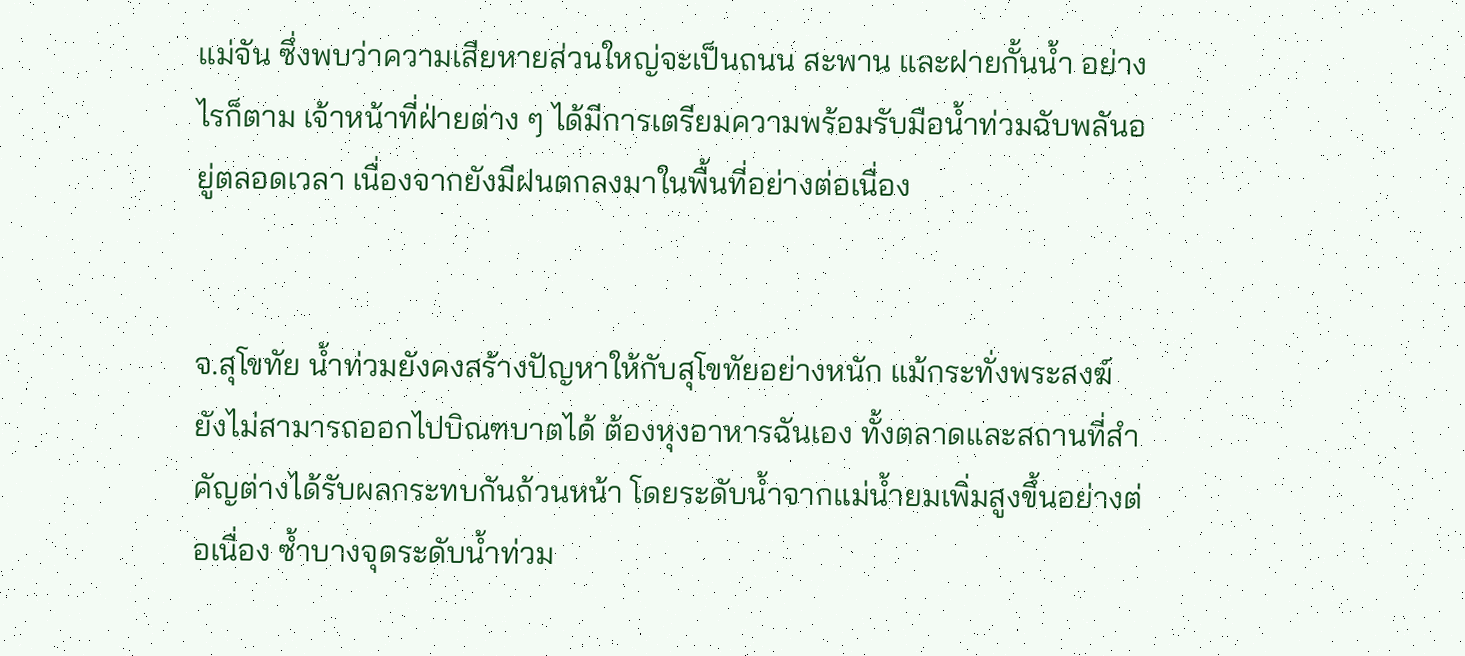แม่จัน ซึ่งพบว่าความเสียหายส่วนใหญ่จะเป็นถนน สะพาน และฝายกั้นน้ำ อย่างไรก็ตาม เจ้าหน้าที่ฝ่ายต่าง ๆ ได้มีการเตรียมความพร้อมรับมือน้ำท่วมฉับพลันอยู่ตลอดเวลา เนื่องจากยังมีฝนตกลงมาในพื้นที่อย่างต่อเนื่อง


จ.สุโขทัย น้ำท่วมยังคงสร้างปัญหาให้กับสุโขทัยอย่างหนัก แม้กระทั่งพระสงฆ์ ยังไม่สามารถออกไปบิณฑบาตได้ ต้องหุงอาหารฉันเอง ทั้งตลาดและสถานที่สำคัญต่างได้รับผลกระทบกันถ้วนหน้า โดยระดับน้ำจากแม่น้ำยมเพิ่มสูงขึ้นอย่างต่อเนื่อง ซ้ำบางจุดระดับน้ำท่วม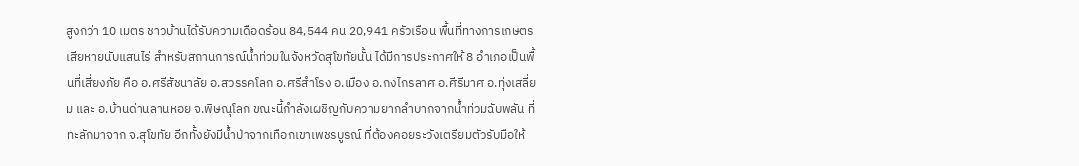สูงกว่า 10 เมตร ชาวบ้านได้รับความเดือดร้อน 84,544 คน 20,941 ครัวเรือน พื้นที่ทางการเกษตรเสียหายนับแสนไร่ สำหรับสถานการณ์น้ำท่วมในจังหวัดสุโขทัยนั้น ได้มีการประกาศให้ 8 อำเภอเป็นพื้นที่เสี่ยงภัย คือ อ.ศรีสัชนาลัย อ.สวรรคโลก อ.ศรีสำโรง อ.เมือง อ.กงไกรลาศ อ.ศีรีมาศ อ.ทุ่งเสลี่ยม และ อ.บ้านด่านลานหอย จ.พิษณุโลก ขณะนี้กำลังเผชิญกับความยากลำบากจากน้ำท่วมฉับพลัน ที่ทะลักมาจาก จ.สุโขทัย อีกทั้งยังมีน้ำป่าจากเทือกเขาเพชรบูรณ์ ที่ต้องคอยระวังเตรียมตัวรับมือให้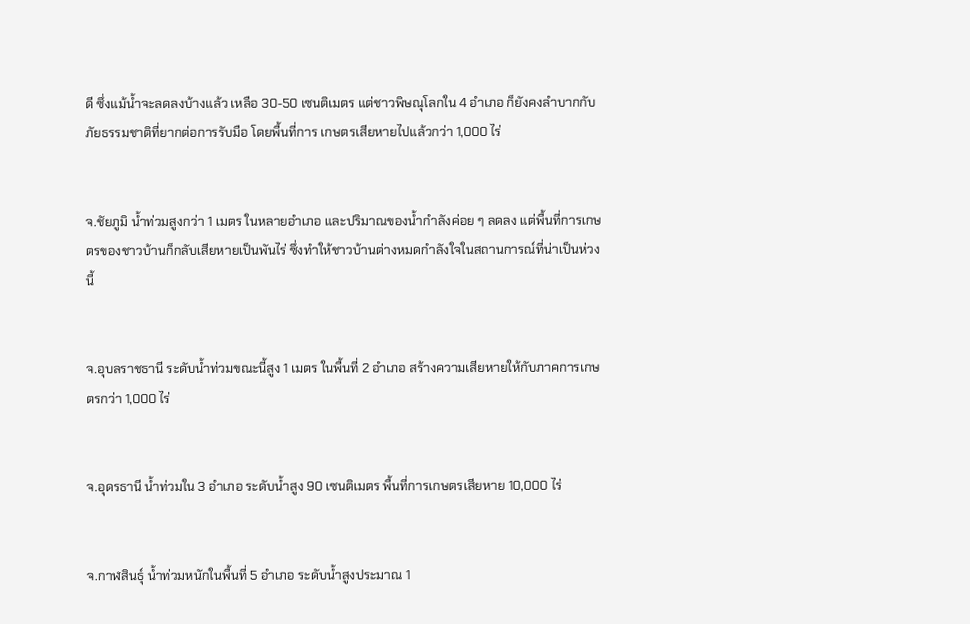ดี ซึ่งแม้น้ำจะลดลงบ้างแล้ว เหลือ 30-50 เซนติเมตร แต่ชาวพิษณุโลกใน 4 อำเภอ ก็ยังคงลำบากกับภัยธรรมชาติที่ยากต่อการรับมือ โดยพื้นที่การ เกษตรเสียหายไปแล้วกว่า 1,000 ไร่


จ.ชัยภูมิ น้ำท่วมสูงกว่า 1 เมตร ในหลายอำเภอ และปริมาณของน้ำกำลังค่อย ๆ ลดลง แต่พื้นที่การเกษตรของชาวบ้านก็กลับเสียหายเป็นพันไร่ ซึ่งทำให้ชาวบ้านต่างหมดกำลังใจในสถานการณ์ที่น่าเป็นห่วงนี้


จ.อุบลราชธานี ระดับน้ำท่วมขณะนี้สูง 1 เมตร ในพื้นที่ 2 อำเภอ สร้างความเสียหายให้กับภาคการเกษตรกว่า 1,000 ไร่


จ.อุดรธานี น้ำท่วมใน 3 อำเภอ ระดับน้ำสูง 90 เซนติเมตร พื้นที่การเกษตรเสียหาย 10,000 ไร่


จ.กาฬสินธุ์ น้ำท่วมหนักในพื้นที่ 5 อำเภอ ระดับน้ำสูงประมาณ 1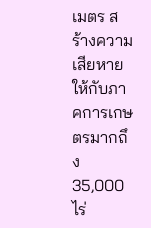เมตร สร้างความเสียหายให้กับภาคการเกษตรมากถึง 35,000 ไร่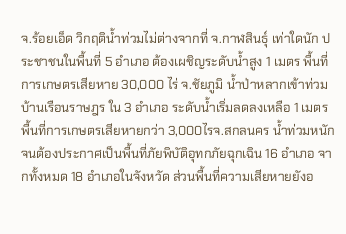จ.ร้อยเอ็ด วิกฤติน้ำท่วมไม่ต่างจากที่ จ.กาฬสินธุ์ เท่าใดนัก ประชาชนในพื้นที่ 5 อำเภอ ต้องเผชิญระดับน้ำสูง 1 เมตร พื้นที่การเกษตรเสียหาย 30,000 ไร่ จ.ชัยภูมิ น้ำป่าหลากเข้าท่วมบ้านเรือนราษฎร ใน 3 อำเภอ ระดับน้ำเริ่มลดลงเหลือ 1 เมตร พื้นที่การเกษตรเสียหายกว่า 3,000ไรจ.สกลนคร น้ำท่วมหนักจนต้องประกาศเป็นพื้นที่ภัยพิบัติอุทกภัยฉุกเฉิน 16 อำเภอ จากทั้งหมด 18 อำเภอในจังหวัด ส่วนพื้นที่ความเสียหายยังอ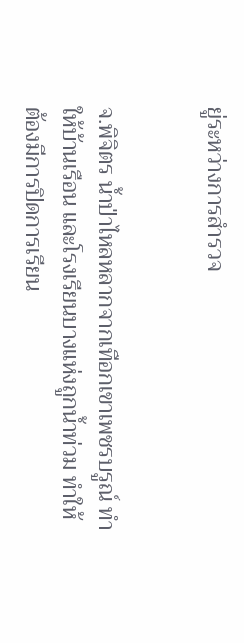ยู่ระหว่างการสำรวจ


จ.พิจิตร น้ำป่าไหลหลากจากเทือกเขาเพชรบรูณ์ ทำให้บ้านเรือน และโรงเรียนบางแห่งถูกน้ำท่วม ทำให้ต้องมีการปิดการเรียน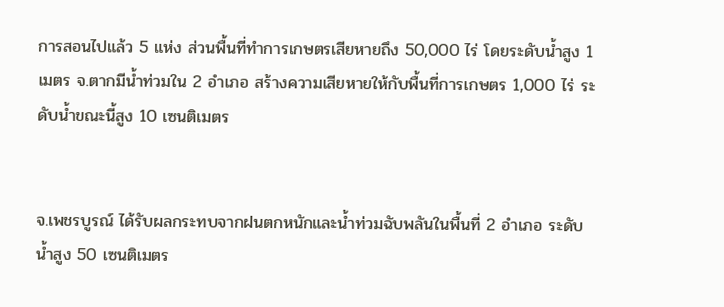การสอนไปแล้ว 5 แห่ง ส่วนพื้นที่ทำการเกษตรเสียหายถึง 50,000 ไร่ โดยระดับน้ำสูง 1 เมตร จ.ตากมีน้ำท่วมใน 2 อำเภอ สร้างความเสียหายให้กับพื้นที่การเกษตร 1,000 ไร่ ระดับน้ำขณะนี้สูง 10 เซนติเมตร


จ.เพชรบูรณ์ ได้รับผลกระทบจากฝนตกหนักและน้ำท่วมฉับพลันในพื้นที่ 2 อำเภอ ระดับน้ำสูง 50 เซนติเมตร